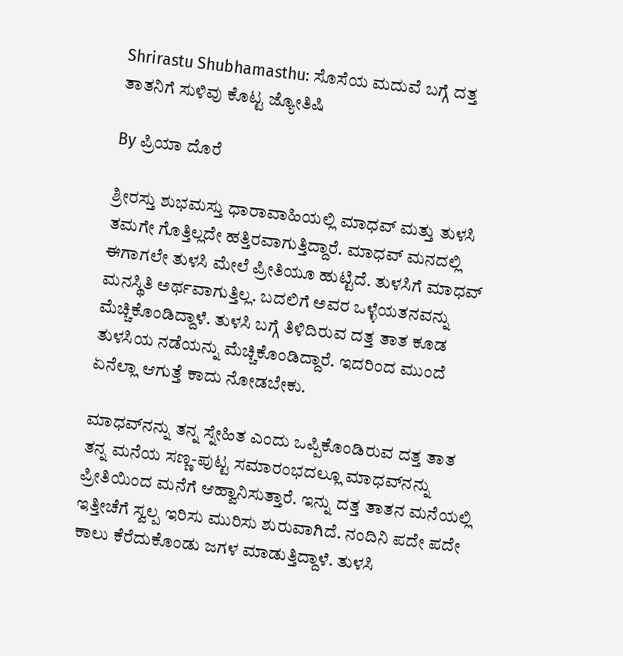Shrirastu Shubhamasthu: ಸೊಸೆಯ ಮದುವೆ ಬಗ್ಗೆ ದತ್ತ ತಾತನಿಗೆ ಸುಳಿವು ಕೊಟ್ಟ ಜ್ಯೋತಿಷಿ

By ಪ್ರಿಯಾ ದೊರೆ

ಶ್ರೀರಸ್ತು ಶುಭಮಸ್ತು ಧಾರಾವಾಹಿಯಲ್ಲಿ ಮಾಧವ್ ಮತ್ತು ತುಳಸಿ ತಮಗೇ ಗೊತ್ತಿಲ್ಲದೇ ಹತ್ತಿರವಾಗುತ್ತಿದ್ದಾರೆ. ಮಾಧವ್ ಮನದಲ್ಲಿ ಈಗಾಗಲೇ ತುಳಸಿ ಮೇಲೆ ಪ್ರೀತಿಯೂ ಹುಟ್ಟಿದೆ. ತುಳಸಿಗೆ ಮಾಧವ್ ಮನಸ್ಥಿತಿ ಅರ್ಥವಾಗುತ್ತಿಲ್ಲ. ಬದಲಿಗೆ ಅವರ ಒಳ್ಳೆಯತನವನ್ನು ಮೆಚ್ಚಿಕೊಂಡಿದ್ದಾಳೆ. ತುಳಸಿ ಬಗ್ಗೆ ತಿಳಿದಿರುವ ದತ್ತ ತಾತ ಕೂಡ ತುಳಸಿಯ ನಡೆಯನ್ನು ಮೆಚ್ಚಿಕೊಂಡಿದ್ದಾರೆ. ಇದರಿಂದ ಮುಂದೆ ಏನೆಲ್ಲಾ ಆಗುತ್ತೆ ಕಾದು ನೋಡಬೇಕು.

ಮಾಧವ್‌ನನ್ನು ತನ್ನ ಸ್ನೇಹಿತ ಎಂದು ಒಪ್ಪಿಕೊಂಡಿರುವ ದತ್ತ ತಾತ ತನ್ನ ಮನೆಯ ಸಣ್ಣ-ಪುಟ್ಟ ಸಮಾರಂಭದಲ್ಲೂ ಮಾಧವ್‌ನನ್ನು ಪ್ರೀತಿಯಿಂದ ಮನೆಗೆ ಆಹ್ವಾನಿಸುತ್ತಾರೆ. ಇನ್ನು ದತ್ತ ತಾತನ ಮನೆಯಲ್ಲಿ ಇತ್ತೀಚೆಗೆ ಸ್ವಲ್ಪ ಇರಿಸು ಮುರಿಸು ಶುರುವಾಗಿದೆ. ನಂದಿನಿ ಪದೇ ಪದೇ ಕಾಲು ಕೆರೆದುಕೊಂಡು ಜಗಳ ಮಾಡುತ್ತಿದ್ದಾಳೆ. ತುಳಸಿ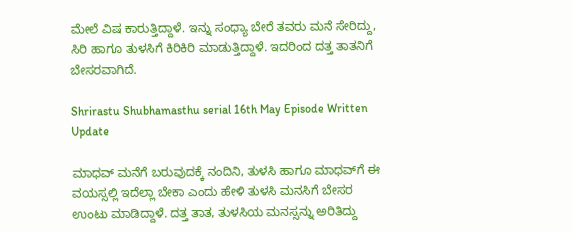ಮೇಲೆ ವಿಷ ಕಾರುತ್ತಿದ್ದಾಳೆ. ಇನ್ನು ಸಂಧ್ಯಾ ಬೇರೆ ತವರು ಮನೆ ಸೇರಿದ್ದು, ಸಿರಿ ಹಾಗೂ ತುಳಸಿಗೆ ಕಿರಿಕಿರಿ ಮಾಡುತ್ತಿದ್ದಾಳೆ. ಇದರಿಂದ ದತ್ತ ತಾತನಿಗೆ ಬೇಸರವಾಗಿದೆ.

Shrirastu Shubhamasthu serial 16th May Episode Written Update

ಮಾಧವ್ ಮನೆಗೆ ಬರುವುದಕ್ಕೆ ನಂದಿನಿ, ತುಳಸಿ ಹಾಗೂ ಮಾಧವ್‌ಗೆ ಈ ವಯಸ್ಸಲ್ಲಿ ಇದೆಲ್ಲಾ ಬೇಕಾ ಎಂದು ಹೇಳಿ ತುಳಸಿ ಮನಸಿಗೆ ಬೇಸರ ಉಂಟು ಮಾಡಿದ್ದಾಳೆ. ದತ್ತ ತಾತ, ತುಳಸಿಯ ಮನಸ್ಸನ್ನು ಅರಿತಿದ್ದು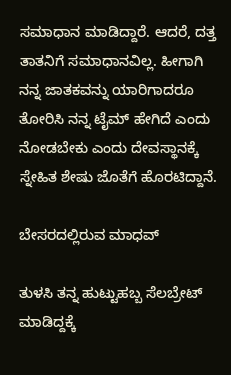ಸಮಾಧಾನ ಮಾಡಿದ್ದಾರೆ. ಆದರೆ, ದತ್ತ ತಾತನಿಗೆ ಸಮಾಧಾನವಿಲ್ಲ. ಹೀಗಾಗಿ ನನ್ನ ಜಾತಕವನ್ನು ಯಾರಿಗಾದರೂ ತೋರಿಸಿ ನನ್ನ ಟೈಮ್ ಹೇಗಿದೆ ಎಂದು ನೋಡಬೇಕು ಎಂದು ದೇವಸ್ಥಾನಕ್ಕೆ ಸ್ನೇಹಿತ ಶೇಷು ಜೊತೆಗೆ ಹೊರಟಿದ್ದಾನೆ.

ಬೇಸರದಲ್ಲಿರುವ ಮಾಧವ್

ತುಳಸಿ ತನ್ನ ಹುಟ್ಟುಹಬ್ಬ ಸೆಲಬ್ರೇಟ್ ಮಾಡಿದ್ದಕ್ಕೆ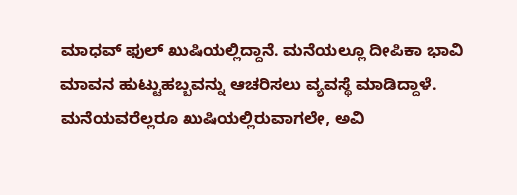ಮಾಧವ್ ಫುಲ್ ಖುಷಿಯಲ್ಲಿದ್ದಾನೆ. ಮನೆಯಲ್ಲೂ ದೀಪಿಕಾ ಭಾವಿ ಮಾವನ ಹುಟ್ಟುಹಬ್ಬವನ್ನು ಆಚರಿಸಲು ವ್ಯವಸ್ಥೆ ಮಾಡಿದ್ದಾಳೆ. ಮನೆಯವರೆಲ್ಲರೂ ಖುಷಿಯಲ್ಲಿರುವಾಗಲೇ, ಅವಿ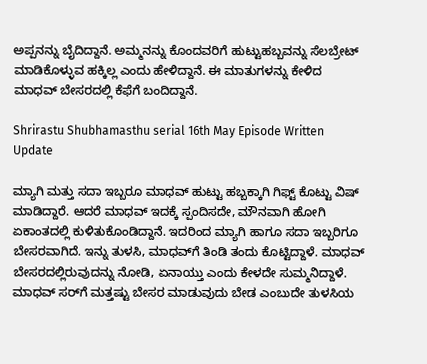ಅಪ್ಪನನ್ನು ಬೈದಿದ್ದಾನೆ. ಅಮ್ಮನನ್ನು ಕೊಂದವರಿಗೆ ಹುಟ್ಟುಹಬ್ಬವನ್ನು ಸೆಲಬ್ರೇಟ್ ಮಾಡಿಕೊಳ್ಳುವ ಹಕ್ಕಿಲ್ಲ ಎಂದು ಹೇಳಿದ್ದಾನೆ. ಈ ಮಾತುಗಳನ್ನು ಕೇಳಿದ ಮಾಧವ್ ಬೇಸರದಲ್ಲಿ ಕೆಫೆಗೆ ಬಂದಿದ್ದಾನೆ.

Shrirastu Shubhamasthu serial 16th May Episode Written Update

ಮ್ಯಾಗಿ ಮತ್ತು ಸದಾ ಇಬ್ಬರೂ ಮಾಧವ್ ಹುಟ್ಟು ಹಬ್ಬಕ್ಕಾಗಿ ಗಿಫ್ಟ್ ಕೊಟ್ಟು ವಿಷ್ ಮಾಡಿದ್ದಾರೆ. ಆದರೆ ಮಾಧವ್ ಇದಕ್ಕೆ ಸ್ಪಂದಿಸದೇ, ಮೌನವಾಗಿ ಹೋಗಿ ಏಕಾಂತದಲ್ಲಿ ಕುಳಿತುಕೊಂಡಿದ್ದಾನೆ. ಇದರಿಂದ ಮ್ಯಾಗಿ ಹಾಗೂ ಸದಾ ಇಬ್ಬರಿಗೂ ಬೇಸರವಾಗಿದೆ. ಇನ್ನು ತುಳಸಿ, ಮಾಧವ್‌ಗೆ ತಿಂಡಿ ತಂದು ಕೊಟ್ಟಿದ್ದಾಳೆ. ಮಾಧವ್ ಬೇಸರದಲ್ಲಿರುವುದನ್ನು ನೋಡಿ, ಏನಾಯ್ತು ಎಂದು ಕೇಳದೇ ಸುಮ್ಮನಿದ್ದಾಳೆ. ಮಾಧವ್ ಸರ್‌ಗೆ ಮತ್ತಷ್ಟು ಬೇಸರ ಮಾಡುವುದು ಬೇಡ ಎಂಬುದೇ ತುಳಸಿಯ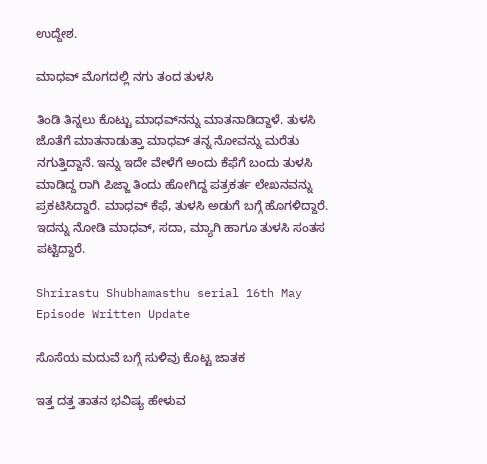ಉದ್ದೇಶ.

ಮಾಧವ್ ಮೊಗದಲ್ಲಿ ನಗು ತಂದ ತುಳಸಿ

ತಿಂಡಿ ತಿನ್ನಲು ಕೊಟ್ಟು ಮಾಧವ್‌ನನ್ನು ಮಾತನಾಡಿದ್ದಾಳೆ. ತುಳಸಿ ಜೊತೆಗೆ ಮಾತನಾಡುತ್ತಾ ಮಾಧವ್ ತನ್ನ ನೋವನ್ನು ಮರೆತು ನಗುತ್ತಿದ್ದಾನೆ. ಇನ್ನು ಇದೇ ವೇಳೆಗೆ ಅಂದು ಕೆಫೆಗೆ ಬಂದು ತುಳಸಿ ಮಾಡಿದ್ದ ರಾಗಿ ಪಿಜ್ಜಾ ತಿಂದು ಹೋಗಿದ್ದ ಪತ್ರಕರ್ತ ಲೇಖನವನ್ನು ಪ್ರಕಟಿಸಿದ್ದಾರೆ. ಮಾಧವ್ ಕೆಫೆ, ತುಳಸಿ ಅಡುಗೆ ಬಗ್ಗೆ ಹೊಗಳಿದ್ದಾರೆ. ಇದನ್ನು ನೋಡಿ ಮಾಧವ್, ಸದಾ, ಮ್ಯಾಗಿ ಹಾಗೂ ತುಳಸಿ ಸಂತಸ ಪಟ್ಟಿದ್ದಾರೆ.

Shrirastu Shubhamasthu serial 16th May Episode Written Update

ಸೊಸೆಯ ಮದುವೆ ಬಗ್ಗೆ ಸುಳಿವು ಕೊಟ್ಟ ಜಾತಕ

ಇತ್ತ ದತ್ತ ತಾತನ ಭವಿಷ್ಯ ಹೇಳುವ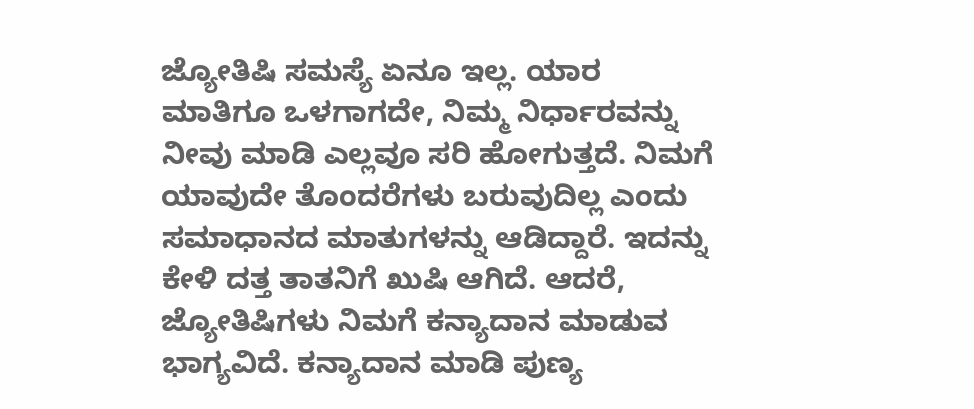ಜ್ಯೋತಿಷಿ ಸಮಸ್ಯೆ ಏನೂ ಇಲ್ಲ. ಯಾರ ಮಾತಿಗೂ ಒಳಗಾಗದೇ, ನಿಮ್ಮ ನಿರ್ಧಾರವನ್ನು ನೀವು ಮಾಡಿ ಎಲ್ಲವೂ ಸರಿ ಹೋಗುತ್ತದೆ. ನಿಮಗೆ ಯಾವುದೇ ತೊಂದರೆಗಳು ಬರುವುದಿಲ್ಲ ಎಂದು ಸಮಾಧಾನದ ಮಾತುಗಳನ್ನು ಆಡಿದ್ದಾರೆ. ಇದನ್ನು ಕೇಳಿ ದತ್ತ ತಾತನಿಗೆ ಖುಷಿ ಆಗಿದೆ. ಆದರೆ, ಜ್ಯೋತಿಷಿಗಳು ನಿಮಗೆ ಕನ್ಯಾದಾನ ಮಾಡುವ ಭಾಗ್ಯವಿದೆ. ಕನ್ಯಾದಾನ ಮಾಡಿ ಪುಣ್ಯ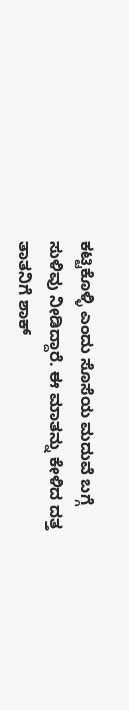ಕಟ್ಟಿಕೊಳ್ಳಿ ಎಂದು ಸೊಸೆಯ ಮದುವೆ ಬಗ್ಗೆ ಸುಳಿವು ನೀಡಿದ್ದಾರೆ. ಈ ಮಾತನ್ನು ಕೇಳಿದ ದತ್ತ ತಾತನಿಗೆ ಶಾಕ್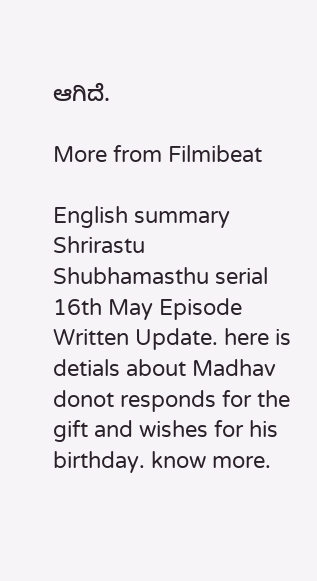ಆಗಿದೆ.

More from Filmibeat

English summary
Shrirastu Shubhamasthu serial 16th May Episode Written Update. here is detials about Madhav donot responds for the gift and wishes for his birthday. know more.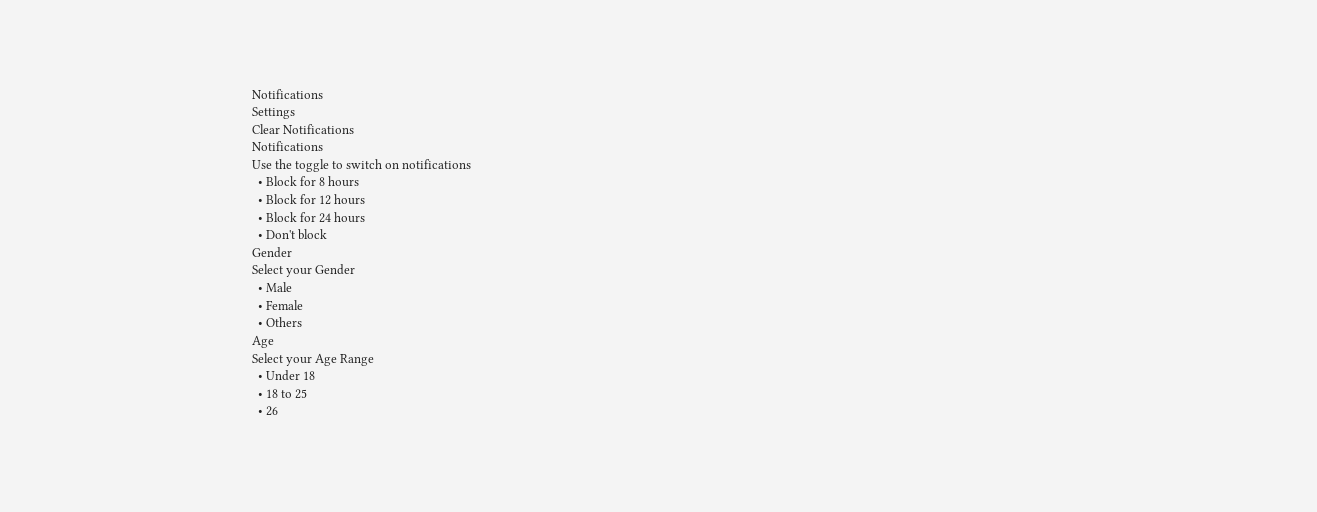Notifications
Settings
Clear Notifications
Notifications
Use the toggle to switch on notifications
  • Block for 8 hours
  • Block for 12 hours
  • Block for 24 hours
  • Don't block
Gender
Select your Gender
  • Male
  • Female
  • Others
Age
Select your Age Range
  • Under 18
  • 18 to 25
  • 26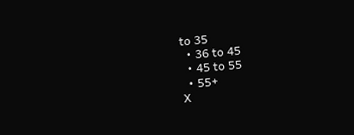to 35
  • 36 to 45
  • 45 to 55
  • 55+
X